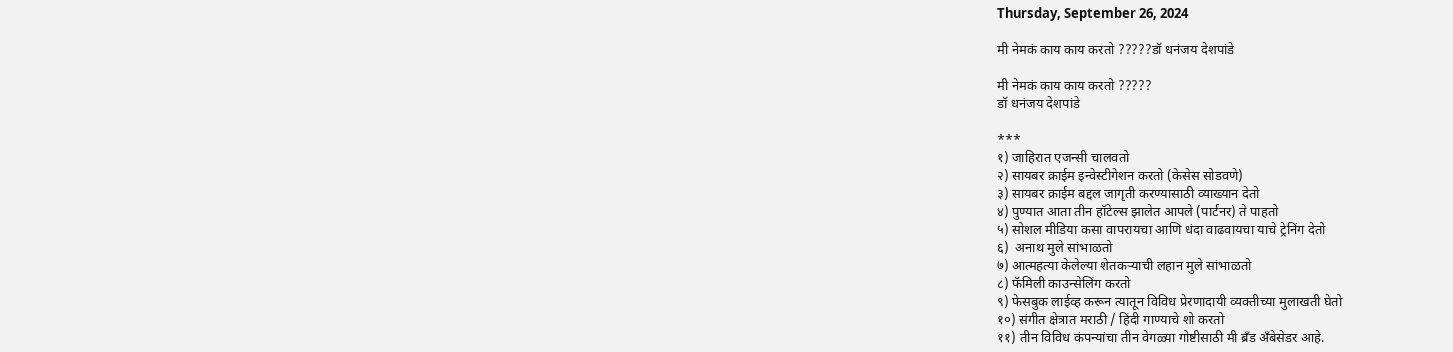Thursday, September 26, 2024

मी नेमकं काय काय करतो ?????डॉ धनंजय देशपांडे

मी नेमकं काय काय करतो ?????
डॉ धनंजय देशपांडे

***
१) जाहिरात एजन्सी चालवतो
२) सायबर क्राईम इन्वेस्टीगेशन करतो (केसेस सोडवणे)
३) सायबर क्राईम बद्दल जागृती करण्यासाठी व्याख्यान देतो
४) पुण्यात आता तीन हॉटेल्स झालेत आपले (पार्टनर) ते पाहतो
५) सोशल मीडिया कसा वापरायचा आणि धंदा वाढवायचा याचे ट्रेनिंग देतो
६)  अनाथ मुले सांभाळतो
७) आत्महत्या केलेल्या शेतकऱ्याची लहान मुले सांभाळतो
८) फॅमिली काउन्सेलिंग करतो
९) फेसबुक लाईव्ह करून त्यातून विविध प्रेरणादायी व्यक्तीच्या मुलाखती घेतो
१०) संगीत क्षेत्रात मराठी / हिंदी गाण्याचे शो करतो
११) तीन विविध कंपन्यांचा तीन वेगळ्या गोष्टीसाठी मी ब्रँड अँबेसेडर आहे.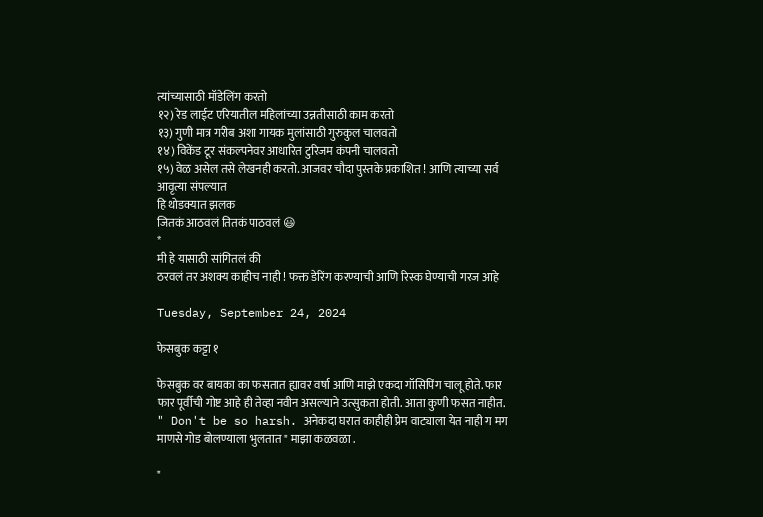त्यांच्यासाठी मॉडेलिंग करतो
१२) रेड लाईट एरियातील महिलांच्या उन्नतीसाठी काम करतो
१३) गुणी मात्र गरीब अशा गायक मुलांसाठी गुरुकुल चालवतो
१४) विकेंड टूर संकल्पनेवर आधारित टुरिजम कंपनी चालवतो
१५) वेळ असेल तसे लेखनही करतो. आजवर चौदा पुस्तके प्रकाशित ! आणि त्याच्या सर्व आवृत्या संपल्यात
हि थोडक्यात झलक
जितकं आठवलं तितकं पाठवलं 😃
*
मी हे यासाठी सांगितलं की
ठरवलं तर अशक्य काहीच नाही ! फक्त डेरिंग करण्याची आणि रिस्क घेण्याची गरज आहे

Tuesday, September 24, 2024

फेसबुक कट्टा १

फेसबुक वर बायका का फसतात ह्यावर वर्षा आणि माझे एकदा गॉसिपिंग चालू होते. फार फार पूर्वीची गोष्ट आहे ही तेव्हा नवीन असल्याने उत्सुकता होती. आता कुणी फसत नाहीत.
" Don't be so harsh. अनेकदा घरात काहीही प्रेम वाट्याला येत नाही ग मग माणसे गोड बोलण्याला भुलतात " माझा कळवळा .

"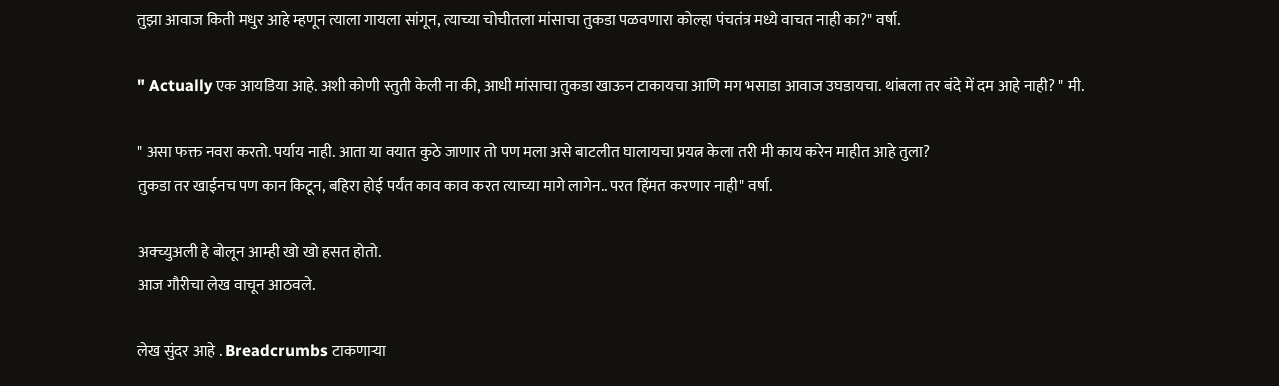तुझा आवाज किती मधुर आहे म्हणून त्याला गायला सांगून, त्याच्या चोचीतला मांसाचा तुकडा पळवणारा कोल्हा पंचतंत्र मध्ये वाचत नाही का?" वर्षा.

" Actually एक आयडिया आहे. अशी कोणी स्तुती केली ना की, आधी मांसाचा तुकडा खाऊन टाकायचा आणि मग भसाडा आवाज उघडायचा. थांबला तर बंदे में दम आहे नाही? " मी.

" असा फक्त नवरा करतो. पर्याय नाही. आता या वयात कुठे जाणार तो पण मला असे बाटलीत घालायचा प्रयत्न केला तरी मी काय करेन माहीत आहे तुला?
तुकडा तर खाईनच पण कान किटून, बहिरा होई पर्यंत काव काव करत त्याच्या मागे लागेन.. परत हिंमत करणार नाही" वर्षा.

अक्च्युअली हे बोलून आम्ही खो खो हसत होतो.
आज गौरीचा लेख वाचून आठवले.

लेख सुंदर आहे . Breadcrumbs टाकणाऱ्या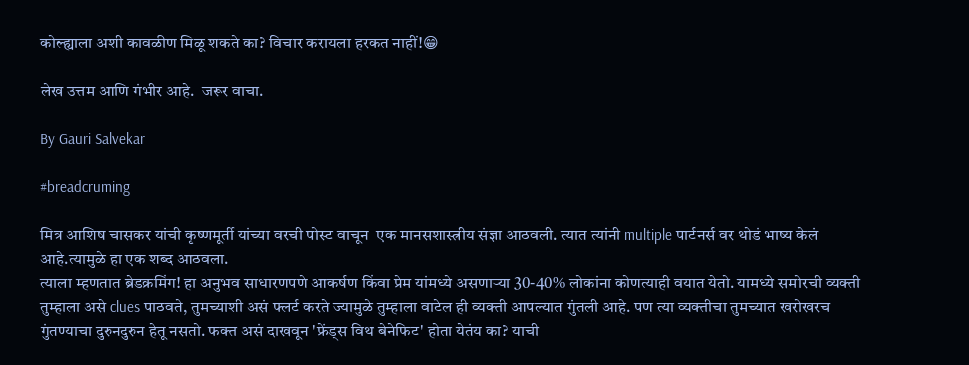कोल्ह्याला अशी कावळीण मिळू शकते का? विचार करायला हरकत नाहीं!😁

लेख उत्तम आणि गंभीर आहे.  जरूर वाचा.

By Gauri Salvekar

#breadcruming

मित्र आशिष चासकर यांची कृष्णमूर्ती यांच्या वरची पोस्ट वाचून  एक मानसशास्त्रीय संज्ञा आठवली. त्यात त्यांनी multiple पार्टनर्स वर थोडं भाष्य केलं आहे.त्यामुळे हा एक शब्द आठवला.
त्याला म्हणतात ब्रेडक्रमिंग! हा अनुभव साधारणपणे आकर्षण किंवा प्रेम यांमध्ये असणाऱ्या 30-40% लोकांना कोणत्याही वयात येतो. यामध्ये समोरची व्यक्ती तुम्हाला असे clues पाठवते, तुमच्याशी असं फ्लर्ट करते ज्यामुळे तुम्हाला वाटेल ही व्यक्ती आपल्यात गुंतली आहे. पण त्या व्यक्तीचा तुमच्यात खरोखरच गुंतण्याचा दुरुनदुरुन हेतू नसतो. फक्त असं दाखवून 'फ्रेंड्स विथ बेनेफिट' होता येतंय का? याची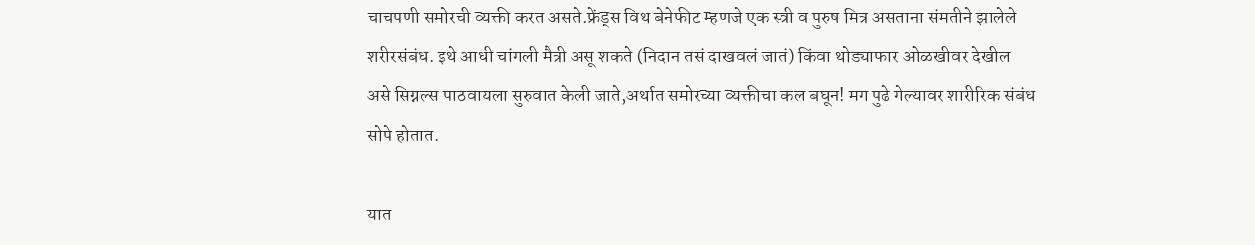चाचपणी समोरची व्यक्ती करत असते.फ्रेंड्स विथ बेनेफीट म्हणजे एक स्त्री व पुरुष मित्र असताना संमतीने झालेले शरीरसंबंध. इथे आधी चांगली मैत्री असू शकते (निदान तसं दाखवलं जातं) किंवा थोड्याफार ओळखीवर देखील असे सिग्नल्स पाठवायला सुरुवात केली जाते,अर्थात समोरच्या व्यक्तीचा कल बघून! मग पुढे गेल्यावर शारीरिक संबंध सोपे होतात.

यात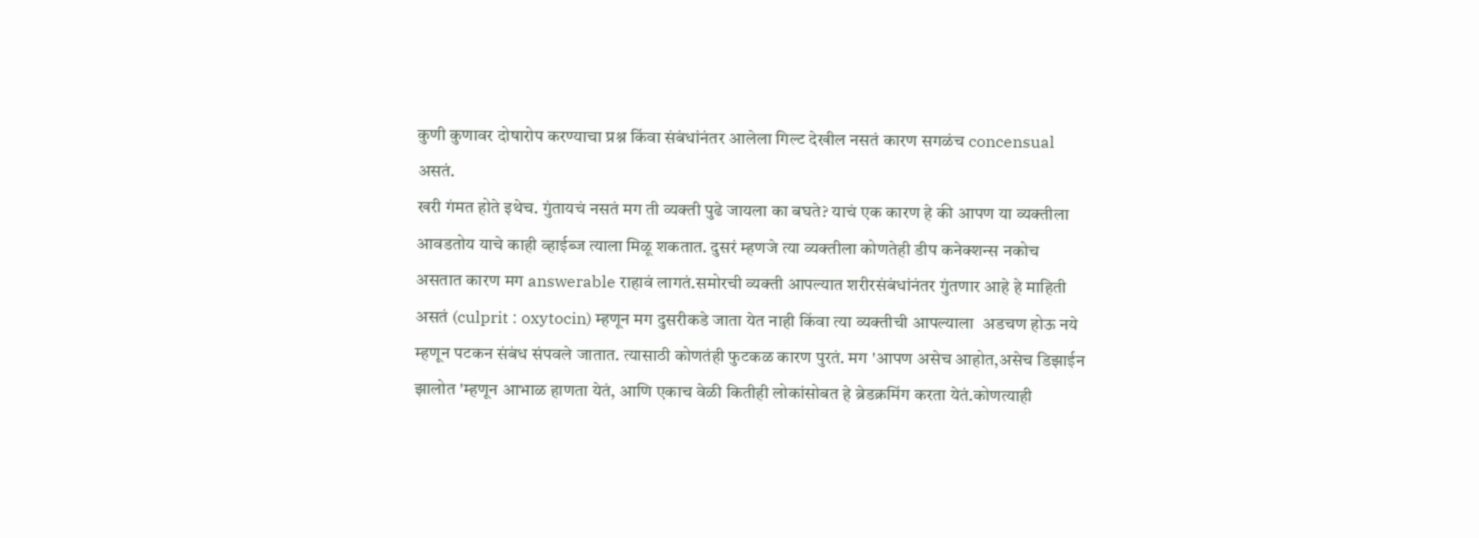कुणी कुणावर दोषारोप करण्याचा प्रश्न किंवा संबंधांनंतर आलेला गिल्ट देखील नसतं कारण सगळंच concensual असतं.
खरी गंमत होते इथेच. गुंतायचं नसतं मग ती व्यक्ती पुढे जायला का बघते? याचं एक कारण हे की आपण या व्यक्तीला आवडतोय याचे काही व्हाईब्ज त्याला मिळू शकतात. दुसरं म्हणजे त्या व्यक्तीला कोणतेही डीप कनेक्शन्स नकोच असतात कारण मग answerable राहावं लागतं.समोरची व्यक्ती आपल्यात शरीरसंबंधांनंतर गुंतणार आहे हे माहिती असतं (culprit : oxytocin) म्हणून मग दुसरीकडे जाता येत नाही किंवा त्या व्यक्तीची आपल्याला  अडचण होऊ नये म्हणून पटकन संबंध संपवले जातात. त्यासाठी कोणतंही फुटकळ कारण पुरतं. मग 'आपण असेच आहोत,असेच डिझाईन झालोत 'म्हणून आभाळ हाणता येतं, आणि एकाच वेळी कितीही लोकांसोबत हे ब्रेडक्रमिंग करता येतं.कोणत्याही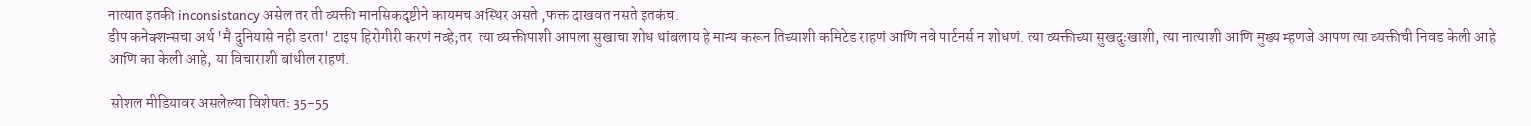नात्यात इतकी inconsistancy असेल तर ती व्यक्ती मानसिकदृष्टीने कायमच अस्थिर असते ,फक्त दाखवत नसते इतकंच.
डीप कनेक्शन्सचा अर्थ 'मै दुनियासे नही डरता' टाइप हिरोगीरी करणं नव्हे;तर  त्या व्यक्तीपाशी आपला सुखाचा शोध थांबलाय हे मान्य करून तिच्याशी कमिटेड राहणं आणि नवे पार्टनर्स न शोधणं. त्या व्यक्तीच्या सुखदुःखाशी, त्या नात्याशी आणि मुख्य म्हणजे आपण त्या व्यक्तीची निवड केली आहे आणि का केली आहे, या विचाराशी बांधील राहणं.

 सोशल मीडियावर असलेल्या विशेषतः 35-55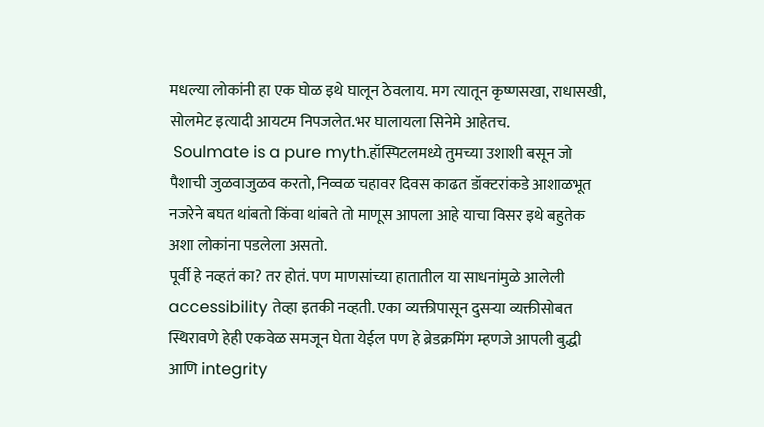मधल्या लोकांनी हा एक घोळ इथे घालून ठेवलाय. मग त्यातून कृष्णसखा, राधासखी, सोलमेट इत्यादी आयटम निपजलेत.भर घालायला सिनेमे आहेतच.
 Soulmate is a pure myth.हॉस्पिटलमध्ये तुमच्या उशाशी बसून जो पैशाची जुळवाजुळव करतो, निव्वळ चहावर दिवस काढत डॉक्टरांकडे आशाळभूत नजरेने बघत थांबतो किंवा थांबते तो माणूस आपला आहे याचा विसर इथे बहुतेक अशा लोकांना पडलेला असतो.
पूर्वी हे नव्हतं का? तर होतं. पण माणसांच्या हातातील या साधनांमुळे आलेली accessibility तेव्हा इतकी नव्हती. एका व्यक्तीपासून दुसऱ्या व्यक्तीसोबत स्थिरावणे हेही एकवेळ समजून घेता येईल पण हे ब्रेडक्रमिंग म्हणजे आपली बुद्धी आणि integrity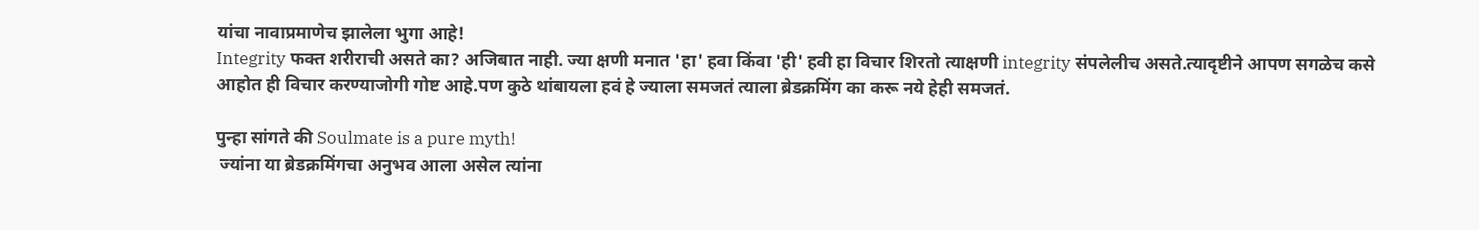यांचा नावाप्रमाणेच झालेला भुगा आहे!
Integrity फक्त शरीराची असते का? अजिबात नाही. ज्या क्षणी मनात 'हा' हवा किंवा 'ही' हवी हा विचार शिरतो त्याक्षणी integrity संपलेलीच असते.त्यादृष्टीने आपण सगळेच कसे आहोत ही विचार करण्याजोगी गोष्ट आहे.पण कुठे थांबायला हवं हे ज्याला समजतं त्याला ब्रेडक्रमिंग का करू नये हेही समजतं.

पुन्हा सांगते की Soulmate is a pure myth!
 ज्यांना या ब्रेडक्रमिंगचा अनुभव आला असेल त्यांना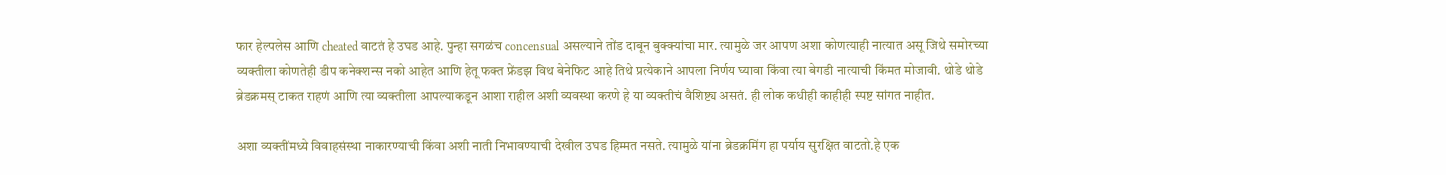फार हेल्पलेस आणि cheated वाटतं हे उघड आहे. पुन्हा सगळंच concensual असल्याने तोंड दाबून बुक्क्यांचा मार. त्यामुळे जर आपण अशा कोणत्याही नात्यात असू जिथे समोरच्या व्यक्तीला कोणतेही डीप कनेक्शन्स नको आहेत आणि हेतू फक्त फ्रेंडझ विथ बेनेफिट आहे तिथे प्रत्येकाने आपला निर्णय घ्यावा किंवा त्या बेगडी नात्याची किंमत मोजावी. थोडे थोडे ब्रेडक्रमस् टाकत राहणं आणि त्या व्यक्तीला आपल्याकडून आशा राहील अशी व्यवस्था करणे हे या व्यक्तीचं वैशिष्ट्य असतं. ही लोक कधीही काहीही स्पष्ट सांगत नाहीत.

अशा व्यक्तींमध्ये विवाहसंस्था नाकारण्याची किंवा अशी नाती निभावण्याची देखील उघड हिम्मत नसते. त्यामुळे यांना ब्रेडक्रमिंग हा पर्याय सुरक्षित वाटतो.हे एक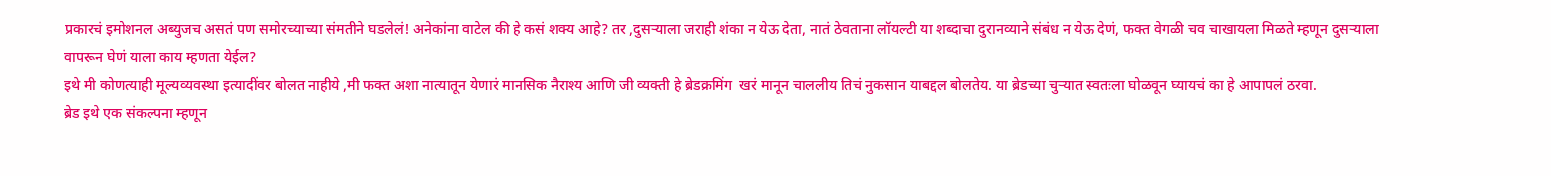प्रकारचं इमोशनल अब्युजच असतं पण समोरच्याच्या संमतीने घडलेलं! अनेकांना वाटेल की हे कसं शक्य आहे? तर ,दुसऱ्याला जराही शंका न येऊ देता, नातं ठेवताना लॉयल्टी या शब्दाचा दुरानव्याने संबंध न येऊ देणं, फक्त वेगळी चव चाखायला मिळते म्हणून दुसऱ्याला वापरून घेणं याला काय म्हणता येईल?
इथे मी कोणत्याही मूल्यव्यवस्था इत्यादींवर बोलत नाहीये ,मी फक्त अशा नात्यातून येणारं मानसिक नैराश्य आणि जी व्यक्ती हे ब्रेडक्रमिंग  खरं मानून चाललीय तिचं नुकसान याबद्दल बोलतेय. या ब्रेडच्या चुऱ्यात स्वतःला घोळवून घ्यायचं का हे आपापलं ठरवा.
ब्रेड इथे एक संकल्पना म्हणून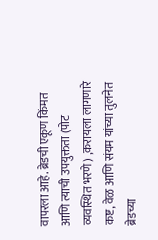वापरला आहे. ब्रेडची एकूण किंमत आणि त्याची उपयुक्तता (पोट व्यवस्थित भरणे) ,करायला लागणारे कष्ट, वेळ आणि संयम यांच्या तुलनेत ब्रेडच्या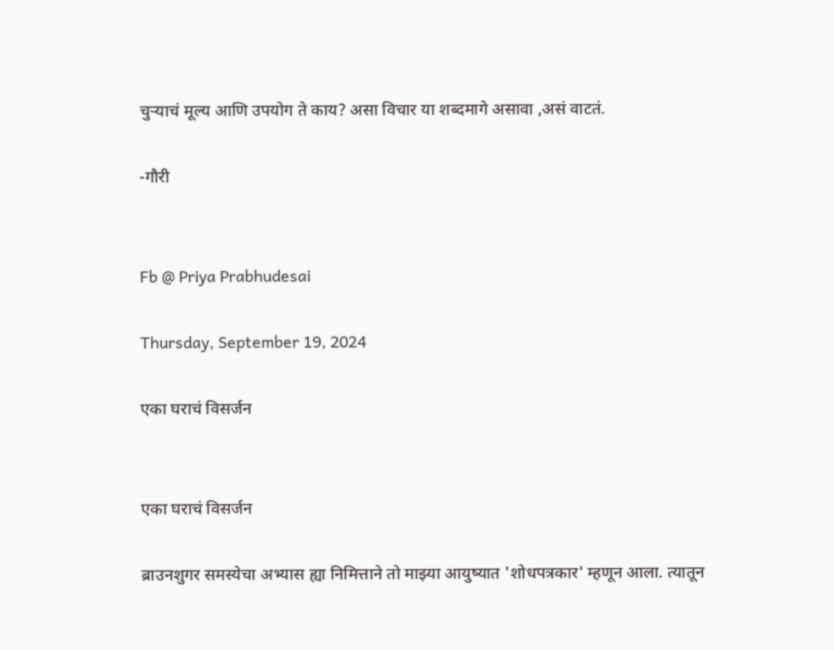चुऱ्याचं मूल्य आणि उपयोग ते काय? असा विचार या शब्दमागे असावा ,असं वाटतं.

-गौरी


Fb @ Priya Prabhudesai

Thursday, September 19, 2024

एका घराचं विसर्जन


एका घराचं विसर्जन

ब्राउनशुगर समस्येचा अभ्यास ह्या निमित्ताने तो माझ्या आयुष्यात 'शोधपत्रकार' म्हणून आला. त्यातून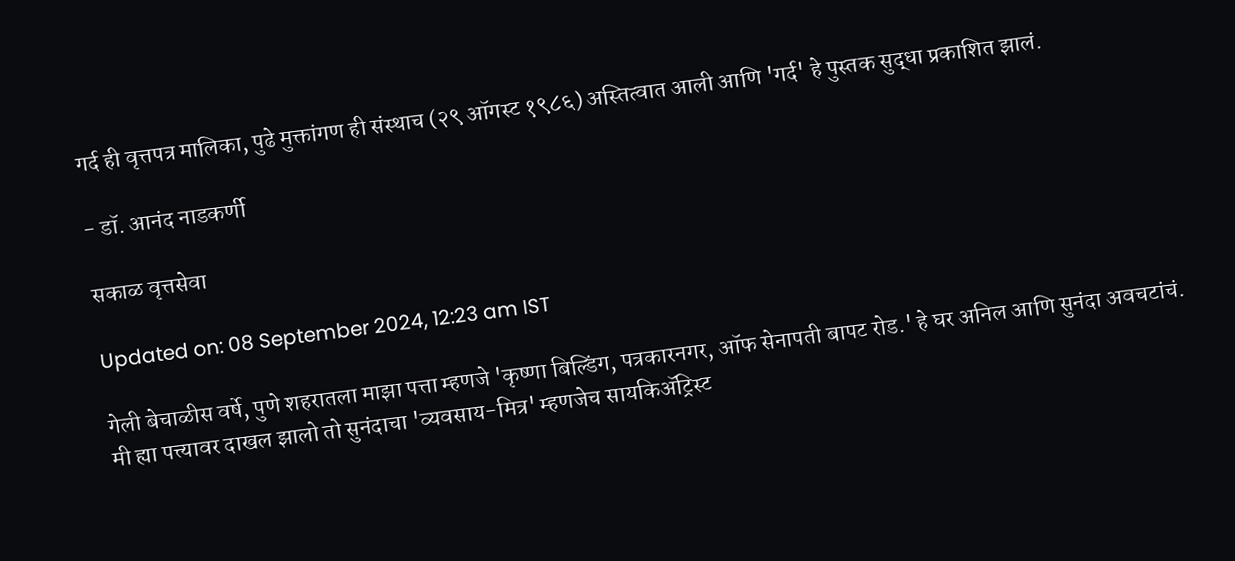गर्द ही वृत्तपत्र मालिका, पुढे मुक्तांगण ही संस्थाच (२९ ऑगस्ट १९८६) अस्तित्वात आली आणि 'गर्द' हे पुस्तक सुद्धा प्रकाशित झालं.

- डॉ. आनंद नाडकर्णी

सकाळ वृत्तसेवा

Updated on: 08 September 2024, 12:23 am IST

गेली बेचाळीस वर्षे, पुणे शहरातला माझा पत्ता म्हणजे 'कृष्णा बिल्डिंग, पत्रकारनगर, ऑफ सेनापती बापट रोड.' हे घर अनिल आणि सुनंदा अवचटांचं. मी ह्या पत्त्यावर दाखल झालो तो सुनंदाचा 'व्यवसाय-मित्र' म्हणजेच सायकिॲट्रिस्ट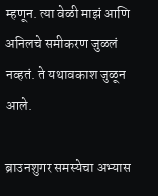म्हणून. त्या वेळी माझं आणि अनिलचे समीकरण जुळलं नव्हतं. ते यथावकाश जुळून आले.

ब्राउनशुगर समस्येचा अभ्यास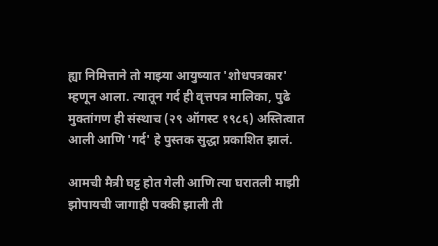ह्या निमित्ताने तो माझ्या आयुष्यात 'शोधपत्रकार' म्हणून आला. त्यातून गर्द ही वृत्तपत्र मालिका, पुढे मुक्तांगण ही संस्थाच (२९ ऑगस्ट १९८६) अस्तित्वात आली आणि 'गर्द' हे पुस्तक सुद्धा प्रकाशित झालं.

आमची मैत्री घट्ट होत गेली आणि त्या घरातली माझी झोपायची जागाही पक्की झाली ती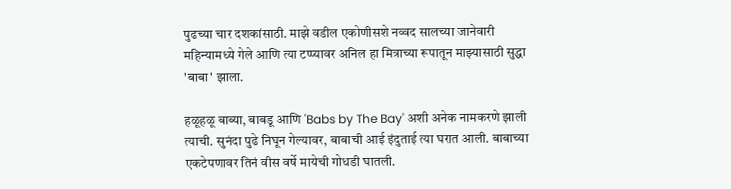पुढच्या चार दशकांसाठी. माझे वडील एकोणीसशे नव्वद सालच्या जानेवारी महिन्यामध्ये गेले आणि त्या टप्प्यावर अनिल हा मित्राच्या रूपातून माझ्यासाठी सुद्धा 'बाबा' झाला.

हळूहळू बाब्या, बाबडू आणि 'Babs by The Bay' अशी अनेक नामकरणे झाली त्याची. सुनंदा पुढे निघून गेल्यावर, बाबाची आई इंदुताई त्या घरात आली. बाबाच्या एकटेपणावर तिनं वीस वर्षे मायेची गोधडी घातली.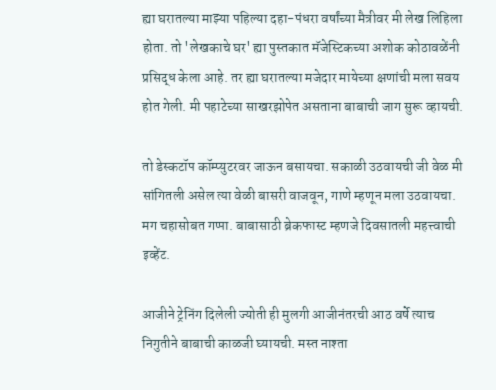ह्या घरातल्या माझ्या पहिल्या दहा-पंधरा वर्षांच्या मैत्रीवर मी लेख लिहिला होता. तो 'लेखकाचे घर' ह्या पुस्तकात मॅजेस्टिकच्या अशोक कोठावळेंनी प्रसिद्ध केला आहे. तर ह्या घरातल्या मजेदार मायेच्या क्षणांची मला सवय होत गेली. मी पहाटेच्या साखरझोपेत असताना बाबाची जाग सुरू व्हायची.

तो डेस्कटॉप कॉम्प्युटरवर जाऊन बसायचा. सकाळी उठवायची जी वेळ मी सांगितली असेल त्या वेळी बासरी वाजवून, गाणे म्हणून मला उठवायचा. मग चहासोबत गप्पा. बाबासाठी ब्रेकफास्ट म्हणजे दिवसातली महत्त्वाची इव्हेंट.

आजीने ट्रेनिंग दिलेली ज्योती ही मुलगी आजीनंतरची आठ वर्षे त्याच निगुतीने बाबाची काळजी घ्यायची. मस्त नाश्ता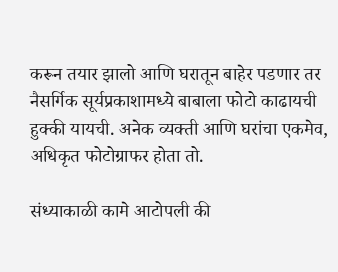करून तयार झालो आणि घरातून बाहेर पडणार तर नैसर्गिक सूर्यप्रकाशामध्ये बाबाला फोटो काढायची हुक्की यायची. अनेक व्यक्ती आणि घरांचा एकमेव, अधिकृत फोटोग्राफर होता तो.

संध्याकाळी कामे आटोपली की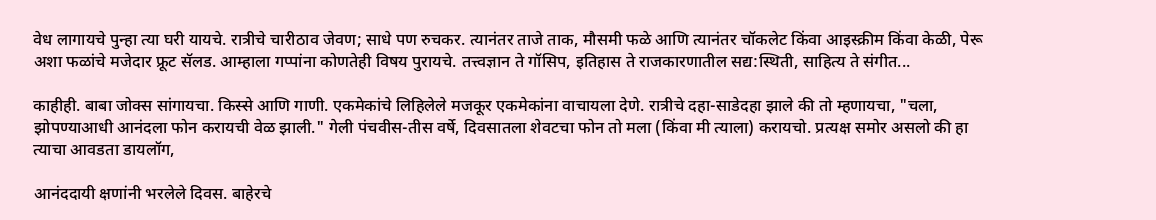वेध लागायचे पुन्हा त्या घरी यायचे. रात्रीचे चारीठाव जेवण; साधे पण रुचकर. त्यानंतर ताजे ताक, मौसमी फळे आणि त्यानंतर चॉकलेट किंवा आइस्क्रीम किंवा केळी, पेरू अशा फळांचे मजेदार फ्रूट सॅलड. आम्हाला गप्पांना कोणतेही विषय पुरायचे. तत्त्वज्ञान ते गॉसिप, इतिहास ते राजकारणातील सद्य:स्थिती, साहित्य ते संगीत...

काहीही. बाबा जोक्स सांगायचा. किस्से आणि गाणी. एकमेकांचे लिहिलेले मजकूर एकमेकांना वाचायला देणे. रात्रीचे दहा-साडेदहा झाले की तो म्हणायचा, "चला, झोपण्याआधी आनंदला फोन करायची वेळ झाली." गेली पंचवीस-तीस वर्षे, दिवसातला शेवटचा फोन तो मला (किंवा मी त्याला) करायचो. प्रत्यक्ष समोर असलो की हा त्याचा आवडता डायलॉग,

आनंददायी क्षणांनी भरलेले दिवस. बाहेरचे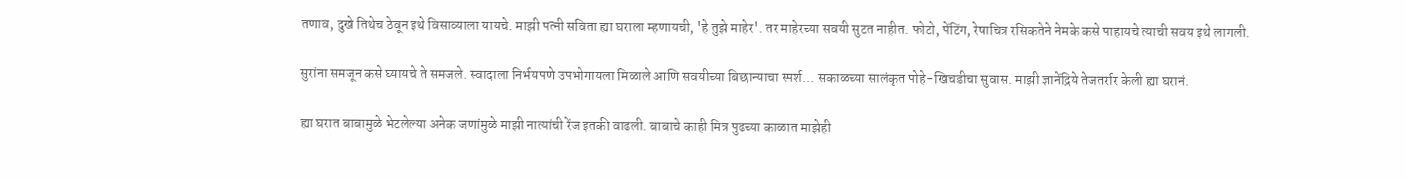तणाव, दुखे तिथेच ठेवून इथे विसाव्याला यायचे. माझी पत्नी सविता ह्या घराला म्हणायची, 'हे तुझे माहेर'. तर माहेरच्या सवयी सुटत नाहीत. फोटो, पेंटिंग, रेषाचित्र रसिकतेने नेमके कसे पाहायचे त्याची सवय इथे लागली.

सुरांना समजून कसे घ्यायचे ते समजले. स्वादाला निर्भयपणे उपभोगायला मिळाले आणि सवयीच्या बिछान्याचा स्पर्श... सकाळच्या सालंकृत पोहे-खिचडीचा सुवास. माझी ज्ञानेंद्रिये तेजतर्रार केली ह्या घरानं.

ह्या घरात बाबामुळे भेटलेल्या अनेक जणांमुळे माझी नात्यांची रेंज इतकी वाढली. बाबाचे काही मित्र पुढच्या काळात माझेही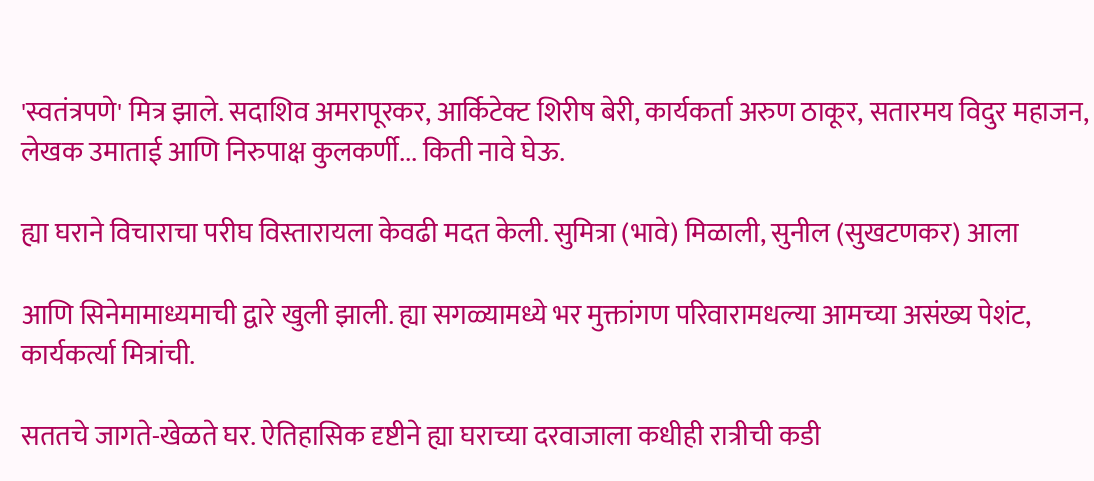'स्वतंत्रपणे' मित्र झाले. सदाशिव अमरापूरकर, आर्किटेक्ट शिरीष बेरी, कार्यकर्ता अरुण ठाकूर, सतारमय विदुर महाजन, लेखक उमाताई आणि निरुपाक्ष कुलकर्णी... किती नावे घेऊ.

ह्या घराने विचाराचा परीघ विस्तारायला केवढी मदत केली. सुमित्रा (भावे) मिळाली, सुनील (सुखटणकर) आला

आणि सिनेमामाध्यमाची द्वारे खुली झाली. ह्या सगळ्यामध्ये भर मुक्तांगण परिवारामधल्या आमच्या असंख्य पेशंट, कार्यकर्त्या मित्रांची.

सततचे जागते-खेळते घर. ऐतिहासिक दृष्टीने ह्या घराच्या दरवाजाला कधीही रात्रीची कडी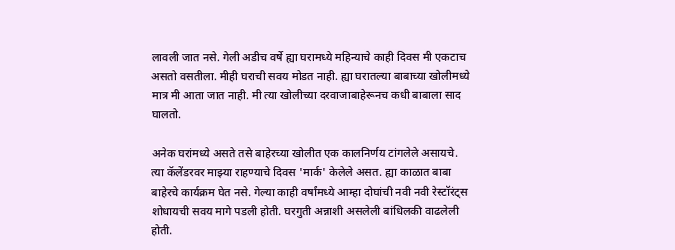लावली जात नसे. गेली अडीच वर्षे ह्या घरामध्ये महिन्याचे काही दिवस मी एकटाच असतो वसतीला. मीही घराची सवय मोडत नाही. ह्या घरातल्या बाबाच्या खोलीमध्ये मात्र मी आता जात नाही. मी त्या खोलीच्या दरवाजाबाहेरूनच कधी बाबाला साद घालतो.

अनेक घरांमध्ये असते तसे बाहेरच्या खोलीत एक कालनिर्णय टांगलेले असायचे. त्या कॅलेंडरवर माझ्या राहण्याचे दिवस 'मार्क' केलेले असत. ह्या काळात बाबा बाहेरचे कार्यक्रम घेत नसे. गेल्या काही वर्षांमध्ये आम्हा दोघांची नवी नवी रेस्टॉरंट्स शोधायची सवय मागे पडली होती. घरगुती अन्नाशी असलेली बांधिलकी वाढलेली होती.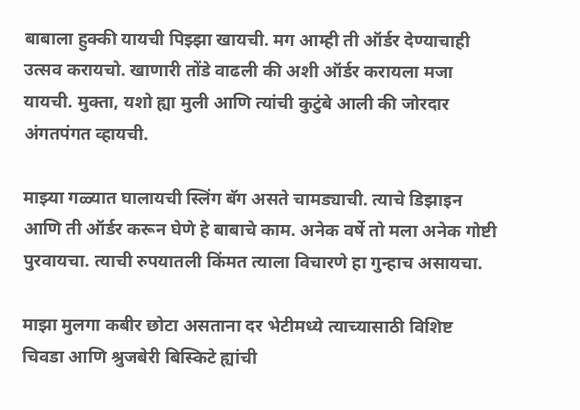बाबाला हुक्की यायची पिझ्झा खायची. मग आम्ही ती ऑर्डर देण्याचाही उत्सव करायचो. खाणारी तोंडे वाढली की अशी ऑर्डर करायला मजा यायची. मुक्ता, यशो ह्या मुली आणि त्यांची कुटुंबे आली की जोरदार अंगतपंगत व्हायची.

माझ्या गळ्यात घालायची स्लिंग बॅग असते चामड्याची. त्याचे डिझाइन आणि ती ऑर्डर करून घेणे हे बाबाचे काम. अनेक वर्षे तो मला अनेक गोष्टी पुरवायचा. त्याची रुपयातली किंमत त्याला विचारणे हा गुन्हाच असायचा.

माझा मुलगा कबीर छोटा असताना दर भेटीमध्ये त्याच्यासाठी विशिष्ट चिवडा आणि श्रुजबेरी बिस्किटे ह्यांची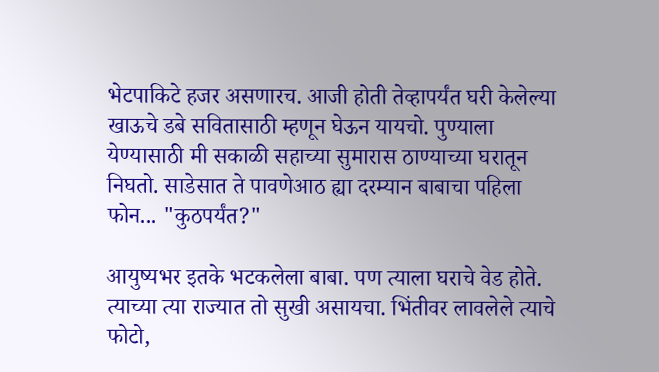भेटपाकिटे हजर असणारच. आजी होती तेव्हापर्यंत घरी केलेल्या खाऊचे डबे सवितासाठी म्हणून घेऊन यायचो. पुण्याला येण्यासाठी मी सकाळी सहाच्या सुमारास ठाण्याच्या घरातून निघतो. साडेसात ते पावणेआठ ह्या दरम्यान बाबाचा पहिला फोन... "कुठपर्यंत?"

आयुष्यभर इतके भटकलेला बाबा. पण त्याला घराचे वेड होते. त्याच्या त्या राज्यात तो सुखी असायचा. भिंतीवर लावलेले त्याचे फोटो,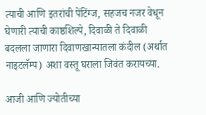त्याची आणि इतरांची पेंटिंग्ज, सहजच नजर वेधून घेणारी त्याची काष्ठशिल्पे, दिवाळी ते दिवाळी बदलला जाणारा दिवाणखान्यातला कंदील (अर्थात नाइटलॅम्प) अशा वस्तू घराला जिवंत करायच्या.

आजी आणि ज्योतीच्या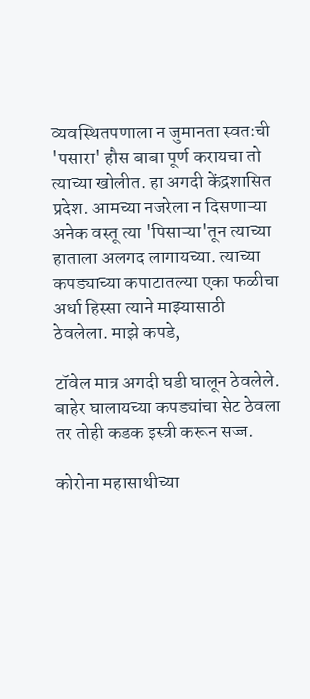व्यवस्थितपणाला न जुमानता स्वतःची 'पसारा' हौस बाबा पूर्ण करायचा तो त्याच्या खोलीत. हा अगदी केंद्रशासित प्रदेश. आमच्या नजरेला न दिसणाऱ्या अनेक वस्तू त्या 'पिसाऱ्या'तून त्याच्या हाताला अलगद लागायच्या. त्याच्या कपड्याच्या कपाटातल्या एका फळीचा अर्धा हिस्सा त्याने माझ्यासाठी ठेवलेला. माझे कपडे,

टॉवेल मात्र अगदी घडी घालून ठेवलेले. बाहेर घालायच्या कपड्यांचा सेट ठेवला तर तोही कडक इस्त्री करून सज्ज.

कोरोना महासाथीच्या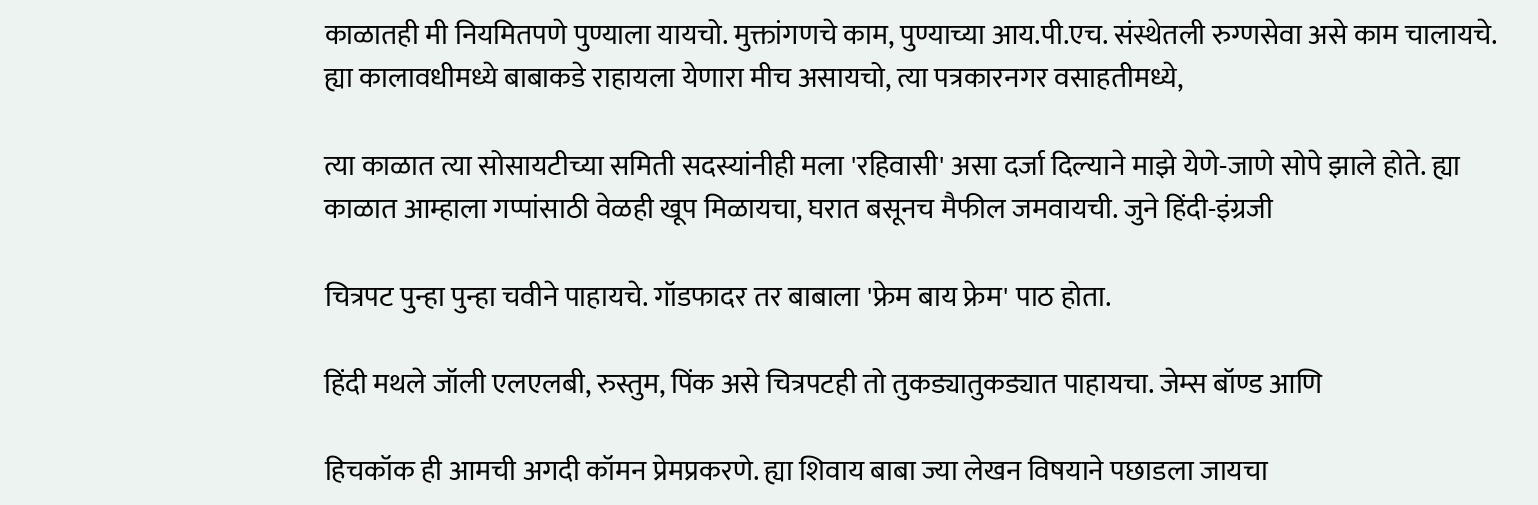काळातही मी नियमितपणे पुण्याला यायचो. मुक्तांगणचे काम, पुण्याच्या आय.पी.एच. संस्थेतली रुग्णसेवा असे काम चालायचे. ह्या कालावधीमध्ये बाबाकडे राहायला येणारा मीच असायचो, त्या पत्रकारनगर वसाहतीमध्ये,

त्या काळात त्या सोसायटीच्या समिती सदस्यांनीही मला 'रहिवासी' असा दर्जा दिल्याने माझे येणे-जाणे सोपे झाले होते. ह्या काळात आम्हाला गप्पांसाठी वेळही खूप मिळायचा, घरात बसूनच मैफील जमवायची. जुने हिंदी-इंग्रजी

चित्रपट पुन्हा पुन्हा चवीने पाहायचे. गॉडफादर तर बाबाला 'फ्रेम बाय फ्रेम' पाठ होता.

हिंदी मथले जॉली एलएलबी, रुस्तुम, पिंक असे चित्रपटही तो तुकड्यातुकड्यात पाहायचा. जेम्स बॉण्ड आणि

हिचकॉक ही आमची अगदी कॉमन प्रेमप्रकरणे. ह्या शिवाय बाबा ज्या लेखन विषयाने पछाडला जायचा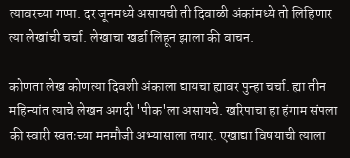त्यावरच्या गप्पा. दर जूनमध्ये असायची ती दिवाळी अंकांमध्ये तो लिहिणार त्या लेखांची चर्चा. लेखाचा खर्डा लिहून झाला की वाचन.

कोणता लेख कोणत्या दिवशी अंकाला द्यायचा ह्यावर पुन्हा चर्चा. ह्या तीन महिन्यांत त्याचे लेखन अगदी 'पीक'ला असायचे. खरिपाचा हा हंगाम संपला की स्वारी स्वतःच्या मनमौजी अभ्यासाला तयार. एखाद्या विषयाची त्याला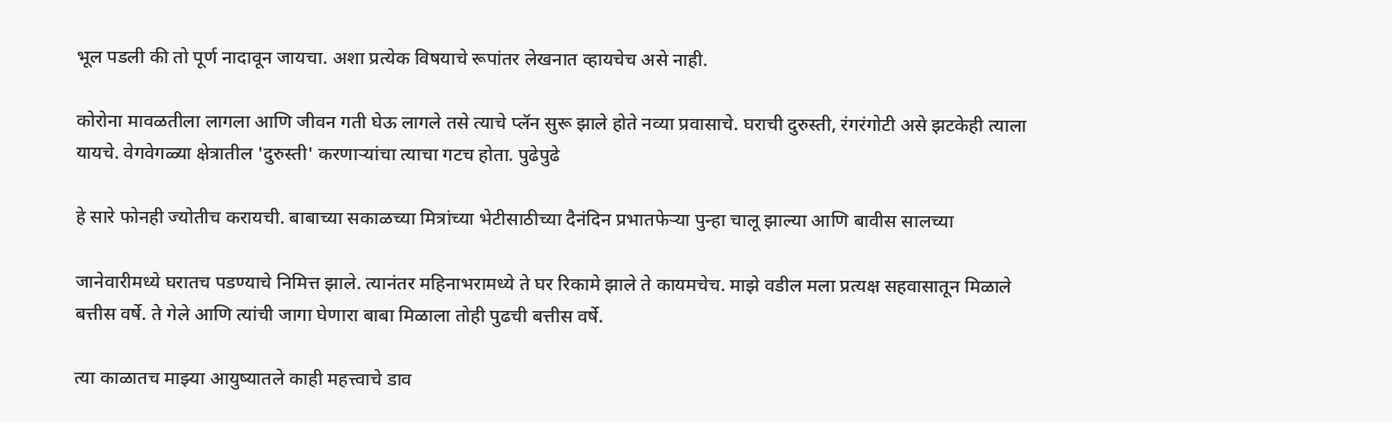भूल पडली की तो पूर्ण नादावून जायचा. अशा प्रत्येक विषयाचे रूपांतर लेखनात व्हायचेच असे नाही.

कोरोना मावळतीला लागला आणि जीवन गती घेऊ लागले तसे त्याचे प्लॅन सुरू झाले होते नव्या प्रवासाचे. घराची दुरुस्ती, रंगरंगोटी असे झटकेही त्याला यायचे. वेगवेगळ्या क्षेत्रातील 'दुरुस्ती' करणाऱ्यांचा त्याचा गटच होता. पुढेपुढे

हे सारे फोनही ज्योतीच करायची. बाबाच्या सकाळच्या मित्रांच्या भेटीसाठीच्या दैनंदिन प्रभातफेऱ्या पुन्हा चालू झाल्या आणि बावीस सालच्या

जानेवारीमध्ये घरातच पडण्याचे निमित्त झाले. त्यानंतर महिनाभरामध्ये ते घर रिकामे झाले ते कायमचेच. माझे वडील मला प्रत्यक्ष सहवासातून मिळाले बत्तीस वर्षे. ते गेले आणि त्यांची जागा घेणारा बाबा मिळाला तोही पुढची बत्तीस वर्षे.

त्या काळातच माझ्या आयुष्यातले काही महत्त्वाचे डाव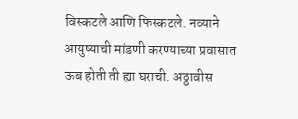विस्कटले आणि फिस्कटले. नव्याने आयुष्याची मांडणी करण्याच्या प्रवासात ऊब होती ती ह्या घराची. अठ्ठावीस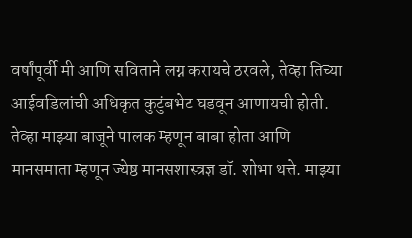वर्षांपूर्वी मी आणि सविताने लग्न करायचे ठरवले, तेव्हा तिच्या आईवडिलांची अधिकृत कुटुंबभेट घडवून आणायची होती. तेव्हा माझ्या बाजूने पालक म्हणून बाबा होता आणि मानसमाता म्हणून ज्येष्ठ मानसशास्त्रज्ञ डॉ. शोभा थत्ते. माझ्या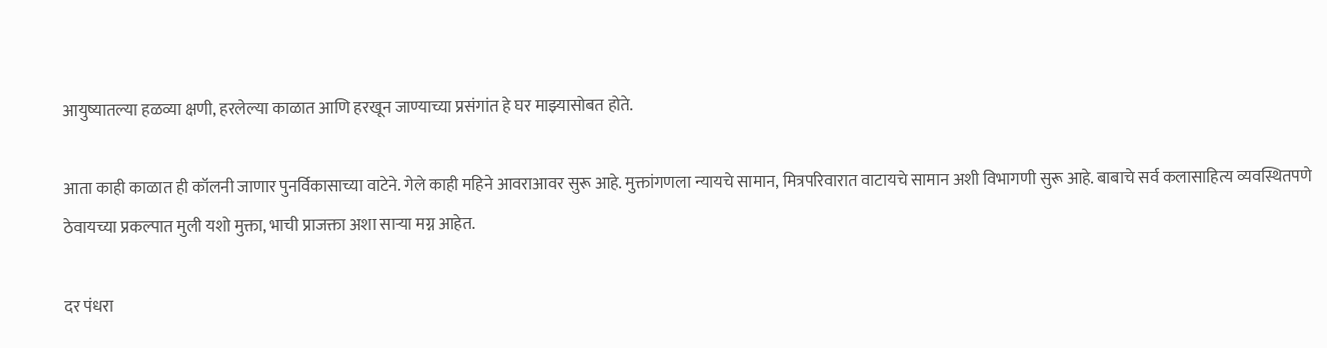आयुष्यातल्या हळव्या क्षणी, हरलेल्या काळात आणि हरखून जाण्याच्या प्रसंगांत हे घर माझ्यासोबत होते.

आता काही काळात ही कॉलनी जाणार पुनर्विकासाच्या वाटेने. गेले काही महिने आवराआवर सुरू आहे. मुक्तांगणला न्यायचे सामान, मित्रपरिवारात वाटायचे सामान अशी विभागणी सुरू आहे. बाबाचे सर्व कलासाहित्य व्यवस्थितपणे ठेवायच्या प्रकल्पात मुली यशो मुक्ता, भाची प्राजक्ता अशा साऱ्या मग्न आहेत.

दर पंधरा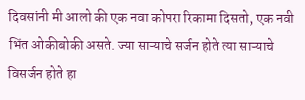दिवसांनी मी आलो की एक नवा कोपरा रिकामा दिसतो, एक नवी भिंत ओकीबोकी असते. ज्या साऱ्याचे सर्जन होते त्या साऱ्याचे विसर्जन होते हा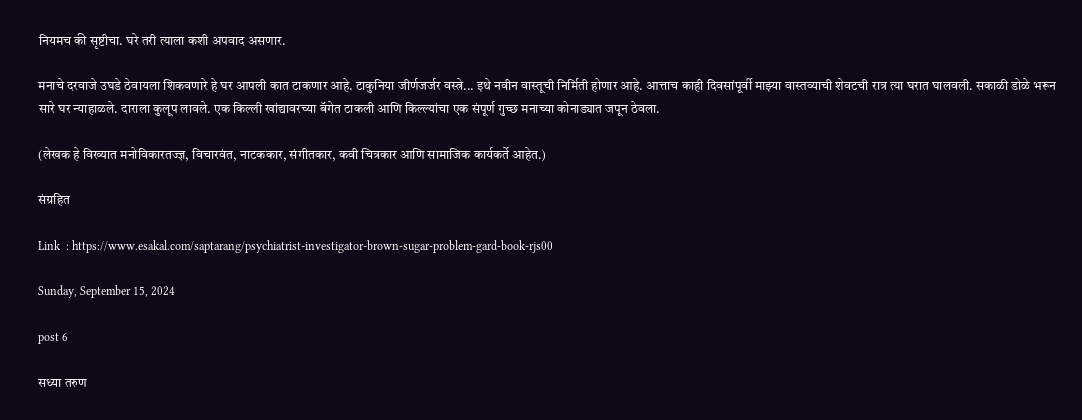नियमच की सृष्टीचा. घरे तरी त्याला कशी अपवाद असणार.

मनाचे दरवाजे उघडे ठेवायला शिकवणारे हे घर आपली कात टाकणार आहे. टाकुनिया जीर्णजर्जर वस्त्रे... इथे नवीन वास्तूची निर्मिती होणार आहे. आत्ताच काही दिवसांपूर्वी माझ्या वास्तव्याची शेवटची रात्र त्या घरात घालवली. सकाळी डोळे भरून सारे घर न्याहाळले. दाराला कुलूप लावले. एक किल्ली खांद्यावरच्या बॅगेत टाकली आणि किल्ल्यांचा एक संपूर्ण गुच्छ मनाच्या कोनाड्यात जपून ठेवला.

(लेखक हे विख्यात मनोविकारतज्ज्ञ, विचारवंत, नाटककार, संगीतकार, कवी चित्रकार आणि सामाजिक कार्यकर्ते आहेत.)

संग्रहित

Link  : https://www.esakal.com/saptarang/psychiatrist-investigator-brown-sugar-problem-gard-book-rjs00

Sunday, September 15, 2024

post 6

सध्या तरुण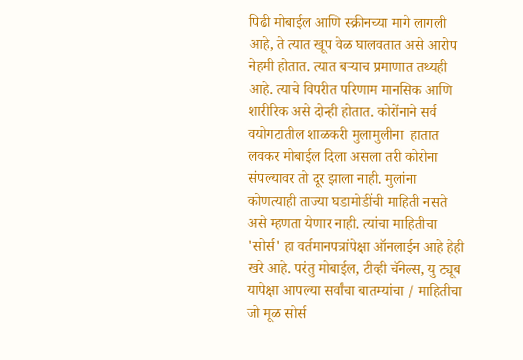पिढी मोबाईल आणि स्क्रीनच्या मागे लागली आहे, ते त्यात खूप वेळ घालवतात असे आरोप नेहमी होतात. त्यात बऱ्याच प्रमाणात तथ्यही आहे. त्याचे विपरीत परिणाम मानसिक आणि शारीरिक असे दोन्ही होतात. कोरोंनाने सर्व वयोगटातील शाळकरी मुलामुलीना  हातात लवकर मोबाईल दिला असला तरी कोरोना संपल्यावर तो दूर झाला नाही. मुलांना कोणत्याही ताज्या घडामोडींची माहिती नसते असे म्हणता येणार नाही. त्यांचा माहितीचा 'सोर्स' हा वर्तमानपत्रांपेक्षा ऑनलाईन आहे हेही खरे आहे. परंतु मोबाईल, टीव्ही चॅनेल्स, यु ट्यूब यापेक्षा आपल्या सर्वांचा बातम्यांचा / माहितीचा जो मूळ सोर्स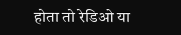होता तो रेडिओ या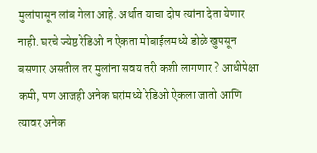मुलांपासून लांब गेला आहे. अर्थात याचा दोष त्यांना देता येणार नाही. घरचे ज्येष्ठ रेडिओ न ऐकता मोबाईलमध्ये डोळे खुपसून बसणार असतील तर मुलांना सवय तरी कशी लागणार ? आधीपेक्षा कमी, पण आजही अनेक घरांमध्ये रेडिओ ऐकला जातो आणि त्यावर अनेक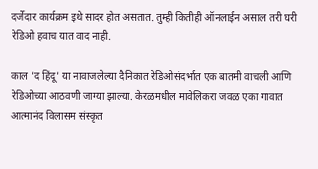दर्जेदार कार्यक्रम इथे सादर होत असतात. तुम्ही कितीही ऑनलाईन असाल तरी घरी रेडिओ हवाच यात वाद नाही.

काल 'द हिंदू' या नावाजलेल्या दैनिकात रेडिओसंदर्भात एक बातमी वाचली आणि रेडिओच्या आठवणी जाग्या झाल्या. केरळमधील मावेलिकरा जवळ एका गावात आत्मानंद विलासम संस्कृत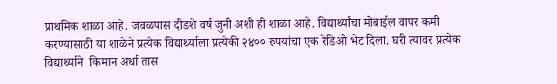प्राथमिक शाळा आहे. जवळपास दीडशे वर्ष जुनी अशी ही शाळा आहे. विद्यार्थ्यांचा मोबाईल वापर कमी करण्यासाठी या शाळेने प्रत्येक विद्यार्थ्याला प्रत्येकी २४०० रुपयांचा एक रेडिओ भेट दिला. घरी त्यावर प्रत्येक विद्यार्थ्याने  किमान अर्धा तास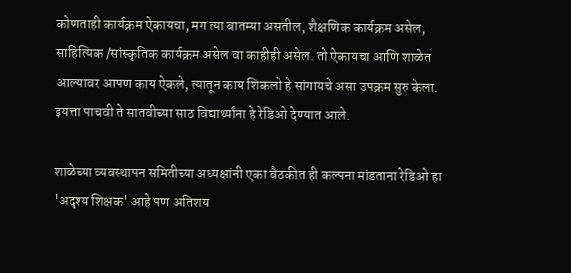कोणताही कार्यक्रम ऐकायचा, मग त्या बातम्या असतील, शैक्षणिक कार्यक्रम असेल, साहित्यिक /सांस्कृतिक कार्यक्रम असेल वा काहीही असेल. तो ऐकायचा आणि शाळेत आल्यावर आपण काय ऐकले, त्यातून काय शिकलो हे सांगायचे असा उपक्रम सुरु केला. इयत्ता पाचवी ते सातवीच्या साठ विद्यार्थ्यांना हे रेडिओ देण्यात आले.

शाळेच्या व्यवस्थापन समितीच्या अध्यक्षांनी एका बैठकीत ही कल्पना मांडताना रेडिओ हा 'अदृश्य शिक्षक' आहे पण अतिशय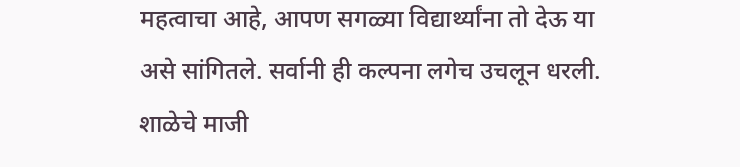महत्वाचा आहे, आपण सगळ्या विद्यार्थ्यांना तो देऊ या असे सांगितले. सर्वानी ही कल्पना लगेच उचलून धरली. शाळेचे माजी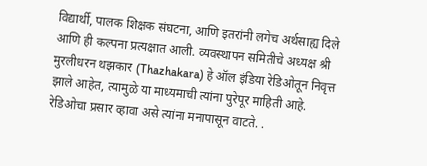विद्यार्थी, पालक शिक्षक संघटना, आणि इतरांनी लगेच अर्थसाह्य दिले आणि ही कल्पना प्रत्यक्षात आली. व्यवस्थापन समितीचे अध्यक्ष श्री मुरलीधरन थझकार (Thazhakara) हे ऑल इंडिया रेडिओतून निवृत्त झाले आहेत, त्यामुळे या माध्यमाची त्यांना पुरेपूर माहिती आहे. रेडिओचा प्रसार व्हावा असे त्यांना मनापासून वाटते. .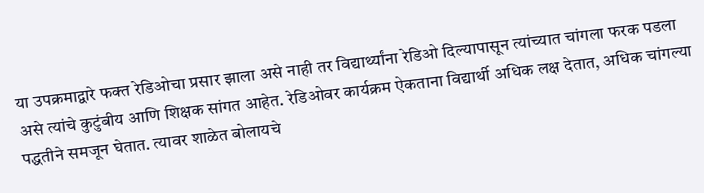या उपक्रमाद्वारे फक्त रेडिओचा प्रसार झाला असे नाही तर विद्यार्थ्यांना रेडिओ दिल्यापासून त्यांच्यात चांगला फरक पडला असे त्यांचे कुटुंबीय आणि शिक्षक सांगत आहेत. रेडिओवर कार्यक्रम ऐकताना विद्यार्थी अधिक लक्ष देतात, अधिक चांगल्या पद्धतीने समजून घेतात. त्यावर शाळेत बोलायचे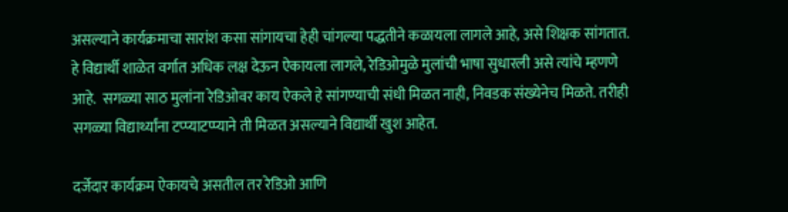असल्याने कार्यक्रमाचा सारांश कसा सांगायचा हेही चांगल्या पद्धतीने कळायला लागले आहे, असे शिक्षक सांगतात. हे विद्यार्थी शाळेत वर्गात अधिक लक्ष देऊन ऐकायला लागले, रेडिओमुळे मुलांची भाषा सुधारली असे त्यांचे म्हणणे आहे.  सगळ्या साठ मुलांना रेडिओवर काय ऐकले हे सांगण्याची संधी मिळत नाही, निवडक संख्येनेच मिळते. तरीही सगळ्या विद्यार्थ्यांना टप्प्याटप्प्याने ती मिळत असल्याने विद्यार्थी खुश आहेत.

दर्जेदार कार्यक्रम ऐकायचे असतील तर रेडिओ आणि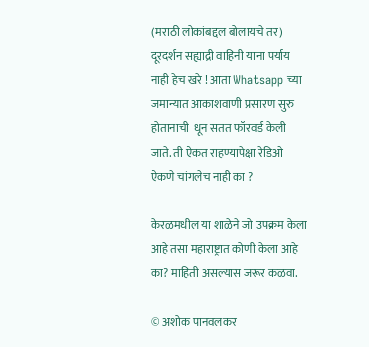(मराठी लोकांबद्दल बोलायचे तर) दूरदर्शन सह्याद्री वाहिनी याना पर्याय नाही हेच खरे ! आता Whatsapp च्या जमान्यात आकाशवाणी प्रसारण सुरु होतानाची  धून सतत फॉरवर्ड केली जाते. ती ऐकत राहण्यापेक्षा रेडिओ ऐकणे चांगलेच नाही का ?

केरळमधील या शाळेने जो उपक्रम केला आहे तसा महाराष्ट्रात कोणी केला आहे का? माहिती असल्यास जरूर कळवा.

© अशोक पानवलकर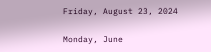Friday, August 23, 2024

Monday, June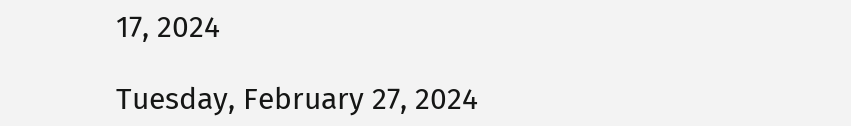17, 2024

Tuesday, February 27, 2024